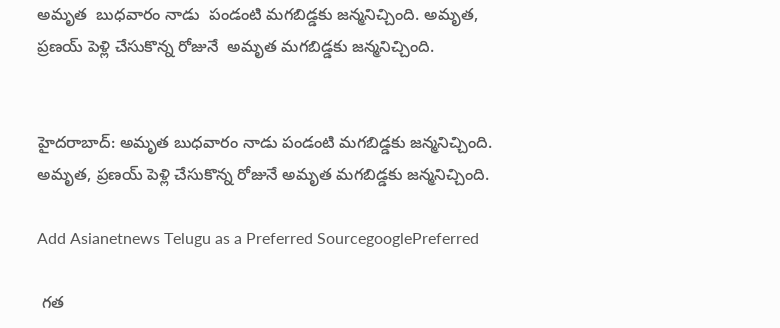అమృత  బుధవారం నాడు  పండంటి మగబిడ్డకు జన్మనిచ్చింది. అమృత, ప్రణయ్‌ పెళ్లి చేసుకొన్న రోజునే  అమృత మగబిడ్డకు జన్మనిచ్చింది.


హైదరాబాద్: అమృత బుధవారం నాడు పండంటి మగబిడ్డకు జన్మనిచ్చింది. అమృత, ప్రణయ్‌ పెళ్లి చేసుకొన్న రోజునే అమృత మగబిడ్డకు జన్మనిచ్చింది.

Add Asianetnews Telugu as a Preferred SourcegooglePreferred

 గత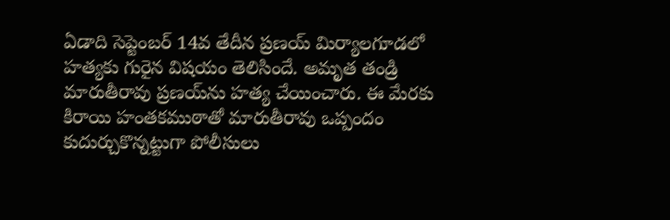ఏడాది సెప్టెంబర్ 14వ తేదీన ప్రణయ్ మిర్యాలగూడలో హత్యకు గురైన విషయం తెలిసిందే. అమృత తండ్రి మారుతీరావు ప్రణయ్‌ను హత్య చేయించారు. ఈ మేరకు కిరాయి హంతకముఠాతో మారుతీరావు ఒప్పందం కుదుర్చుకొన్నట్టుగా పోలీసులు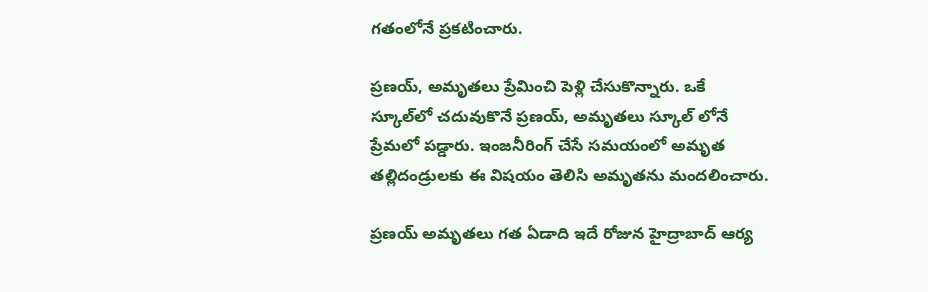గతంలోనే ప్రకటించారు.

ప్రణయ్‌, అమృతలు ప్రేమించి పెళ్లి చేసుకొన్నారు. ఒకే స్కూల్‌లో చదువుకొనే ప్రణయ్, అమృతలు స్కూల్ లోనే ప్రేమలో పడ్డారు. ఇంజనీరింగ్ చేసే సమయంలో అమృత తల్లిదండ్రులకు ఈ విషయం తెలిసి అమృతను మందలించారు.

ప్రణయ్‌ అమృతలు గత ఏడాది ఇదే రోజున హైద్రాబాద్ ఆర్య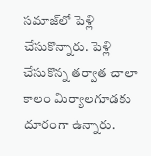సమాజ్‌లో పెళ్లి చేసుకొన్నారు. పెళ్లి చేసుకొన్న తర్వాత చాలా కాలం మిర్యాలగూడకు దూరంగా ఉన్నారు.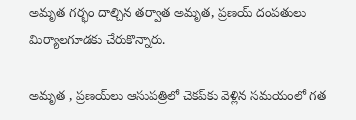అమృత గర్భం దాల్చిన తర్వాత అమృత, ప్రణయ్‌ దంపతులు మిర్యాలగూడకు చేరుకొన్నారు.

అమృత , ప్రణయ్‌లు ఆసుపత్రిలో చెకప్‌కు వెళ్లిన సమయంలో గత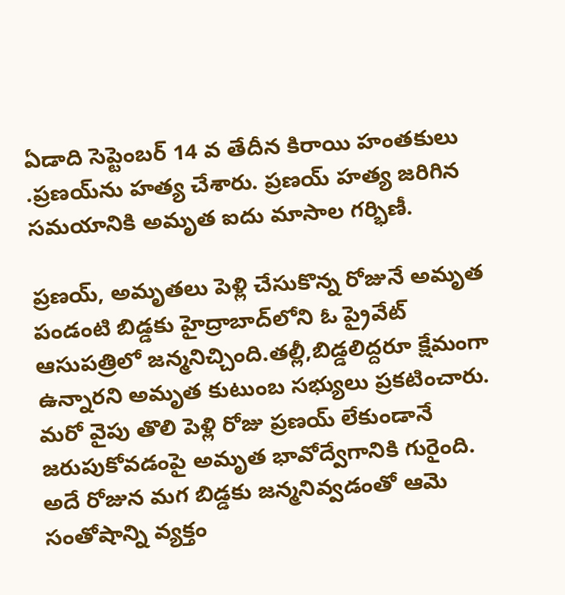ఏడాది సెప్టెంబర్ 14 వ తేదీన కిరాయి హంతకులు .ప్రణయ్‌ను హత్య చేశారు. ప్రణయ్ హత్య జరిగిన సమయానికి అమృత ఐదు మాసాల గర్భిణీ.

ప్రణయ్‌, అమృతలు పెళ్లి చేసుకొన్న రోజునే అమృత పండంటి బిడ్డకు హైద్రాబాద్‌లోని ఓ ప్రైవేట్ ఆసుపత్రిలో జన్మనిచ్చింది.తల్లీ,బిడ్డలిద్దరూ క్షేమంగా ఉన్నారని అమృత కుటుంబ సభ్యులు ప్రకటించారు. మరో వైపు తొలి పెళ్లి రోజు ప్రణయ్ లేకుండానే జరుపుకోవడంపై అమృత భావోద్వేగానికి గురైంది. అదే రోజున మగ బిడ్డకు జన్మనివ్వడంతో ఆమె సంతోషాన్ని వ్యక్తం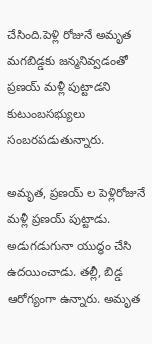చేసింది.పెళ్లి రోజునే అమృత మగబిడ్డకు జన్మనివ్వడంతో ప్రణయ్ మళ్లీ పుట్టాడని కుటుంబసభ్యులు సంబరపడుతున్నారు.

అమృత, ప్రణయ్ ల పెళ్లిరోజునే మళ్లీ ప్రణయ్ పుట్టాడు. అడుగడుగునా యుద్ధం చేసి ఉదయించాడు. తల్లీ, బిడ్డ ఆరోగ్యంగా ఉన్నారు. అమృత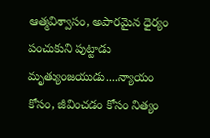ఆత్మవిశ్వాసం, అపారమైన ధైర్యం పంచుకుని పుట్టాడు మృత్యుంజయుడు....న్యాయం కోసం, జీవించడం కోసం నిత్యం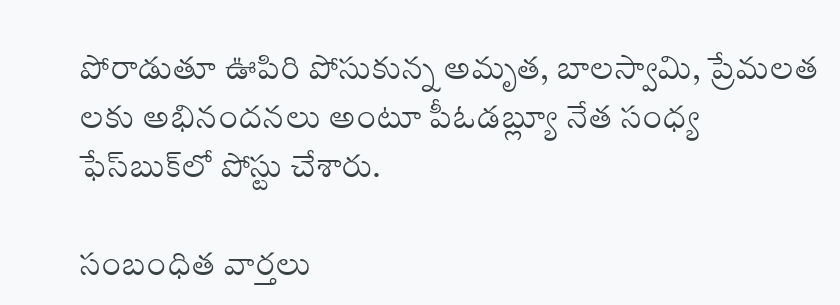పోరాడుతూ ఊపిరి పోసుకున్న అమృత, బాలస్వామి, ప్రేమలత లకు అభినందనలు అంటూ పీఓడబ్ల్యూ నేత సంధ్య ఫేస్‌బుక్‌లో పోస్టు చేశారు.

సంబంధిత వార్తలు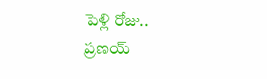పెళ్లి రోజు.. ప్రణయ్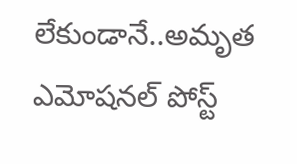లేకుండానే..అమృత ఎమోషనల్ పోస్ట్